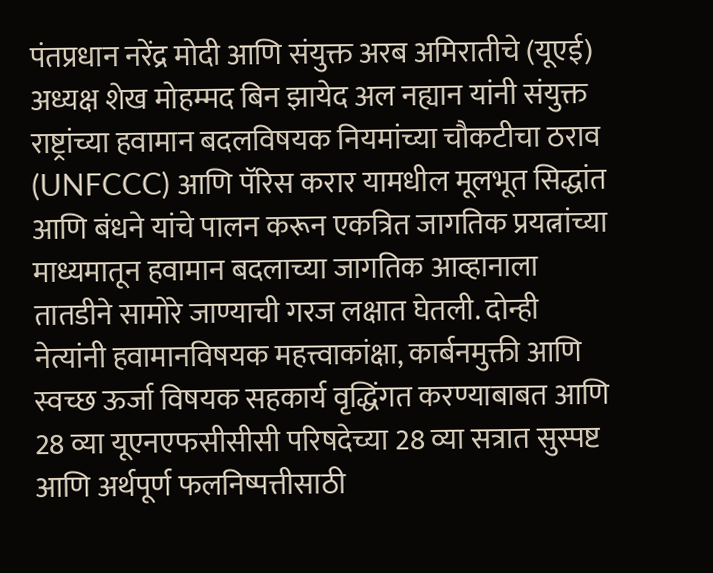पंतप्रधान नरेंद्र मोदी आणि संयुक्त अरब अमिरातीचे (यूएई) अध्यक्ष शेख मोहम्मद बिन झायेद अल नह्यान यांनी संयुक्त राष्ट्रांच्या हवामान बदलविषयक नियमांच्या चौकटीचा ठराव (UNFCCC) आणि पॅरिस करार यामधील मूलभूत सिद्धांत आणि बंधने यांचे पालन करून एकत्रित जागतिक प्रयत्नांच्या माध्यमातून हवामान बदलाच्या जागतिक आव्हानाला तातडीने सामोरे जाण्याची गरज लक्षात घेतली. दोन्ही नेत्यांनी हवामानविषयक महत्त्वाकांक्षा, कार्बनमुक्ती आणि स्वच्छ ऊर्जा विषयक सहकार्य वृद्धिंगत करण्याबाबत आणि 28 व्या यूएनएफसीसीसी परिषदेच्या 28 व्या सत्रात सुस्पष्ट आणि अर्थपूर्ण फलनिष्पत्तीसाठी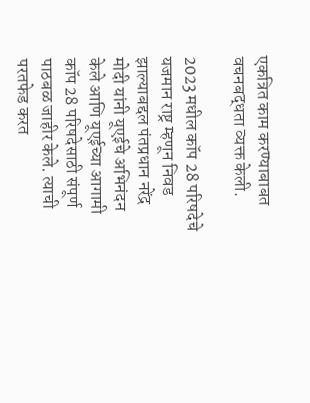एकत्रित काम करण्याबाबत वचनबद्धता व्यक्त केली.

2023 मधील कॉप 28 परिषदेचे यजमान राष्ट्र म्हणून निवड झाल्याबद्दल पंतप्रधान नरेंद्र मोदी यांनी यूएईचे अभिनंदन केले आणि यूएईच्या आगामी कॉप 28 परिषदेसाठी संपूर्ण पाठबळ जाहीर केले. त्याची परतफेड करत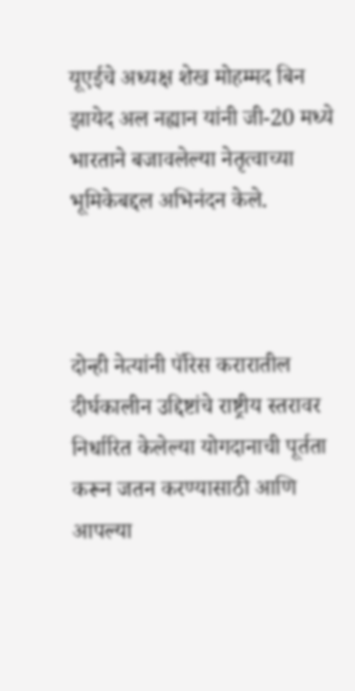यूएईचे अध्यक्ष शेख मोहम्मद बिन झायेद अल नह्यान यांनी जी-20 मध्ये भारताने बजावलेल्या नेतृत्वाच्या भूमिकेबद्दल अभिनंदन केले.



दोन्ही नेत्यांनी पॅरिस करारातील दीर्घकालीन उद्दिष्टांचे राष्ट्रीय स्तरावर निर्धारित केलेल्या योगदानाची पूर्तता करून जतन करण्यासाठी आणि आपल्या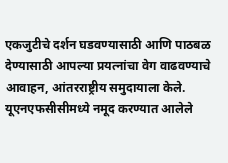एकजुटीचे दर्शन घडवण्यासाठी आणि पाठबळ देण्यासाठी आपल्या प्रयत्नांचा वेग वाढवण्याचे आवाहन, आंतरराष्ट्रीय समुदायाला केले. यूएनएफसीसीमध्ये नमूद करण्यात आलेले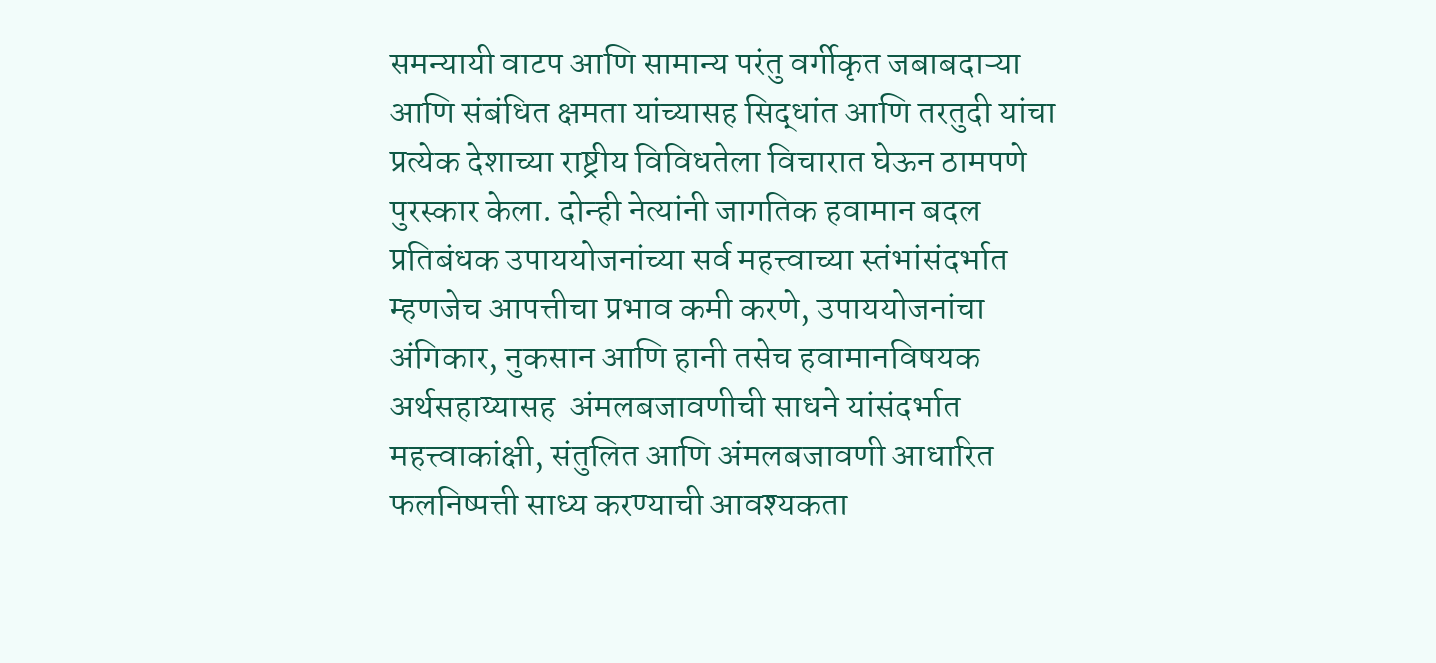समन्यायी वाटप आणि सामान्य परंतु वर्गीकृत जबाबदाऱ्या आणि संबंधित क्षमता यांच्यासह सिद्धांत आणि तरतुदी यांचा प्रत्येक देशाच्या राष्ट्रीय विविधतेला विचारात घेऊन ठामपणे पुरस्कार केला. दोन्ही नेत्यांनी जागतिक हवामान बदल प्रतिबंधक उपाययोजनांच्या सर्व महत्त्वाच्या स्तंभांसंदर्भात म्हणजेच आपत्तीचा प्रभाव कमी करणे, उपाययोजनांचा अंगिकार, नुकसान आणि हानी तसेच हवामानविषयक अर्थसहाय्यासह  अंमलबजावणीची साधने यांसंदर्भात महत्त्वाकांक्षी, संतुलित आणि अंमलबजावणी आधारित फलनिष्पत्ती साध्य करण्याची आवश्यकता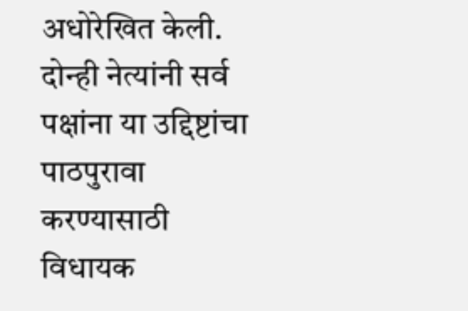अधोरेखित केली. दोन्ही नेत्यांनी सर्व पक्षांना या उद्दिष्टांचा पाठपुरावा करण्यासाठी विधायक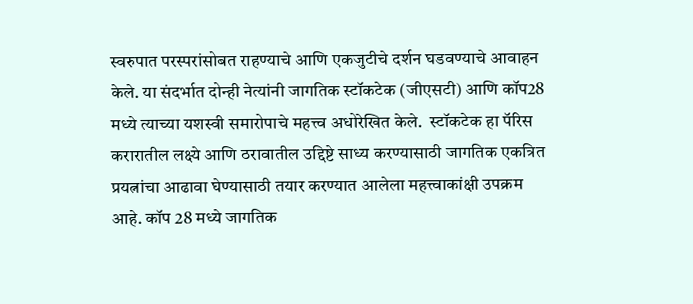स्वरुपात परस्परांसोबत राहण्याचे आणि एकजुटीचे दर्शन घडवण्याचे आवाहन केले. या संदर्भात दोन्ही नेत्यांनी जागतिक स्टॉकटेक (जीएसटी) आणि कॉप28 मध्ये त्याच्या यशस्वी समारोपाचे महत्त्व अधोरेखित केले.  स्टॉकटेक हा पॅरिस करारातील लक्ष्ये आणि ठरावातील उद्दिष्टे साध्य करण्यासाठी जागतिक एकत्रित प्रयत्नांचा आढावा घेण्यासाठी तयार करण्यात आलेला महत्त्वाकांक्षी उपक्रम आहे. कॉप 28 मध्ये जागतिक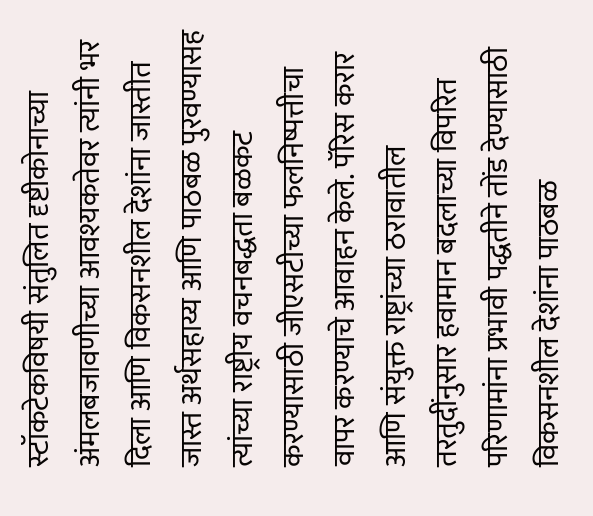स्टॉकटेकविषयी संतुलित दृष्टीकोनाच्या अंमलबजावणीच्या आवश्यकतेवर त्यांनी भर दिला आणि विकसनशील देशांना जास्तीत जास्त अर्थसहाय्य आणि पाठबळ पुरवण्यासह त्यांच्या राष्ट्रीय वचनबद्धता बळकट करण्यासाठी जीएसटीच्या फलनिष्पत्तीचा वापर करण्याचे आवाहन केले. पॅरिस करार आणि संयुक्त राष्ट्रांच्या ठरावातील तरतुदींनुसार हवामान बदलाच्या विपरित परिणामांना प्रभावी पद्धतीने तोंड देण्यासाठी विकसनशील देशांना पाठबळ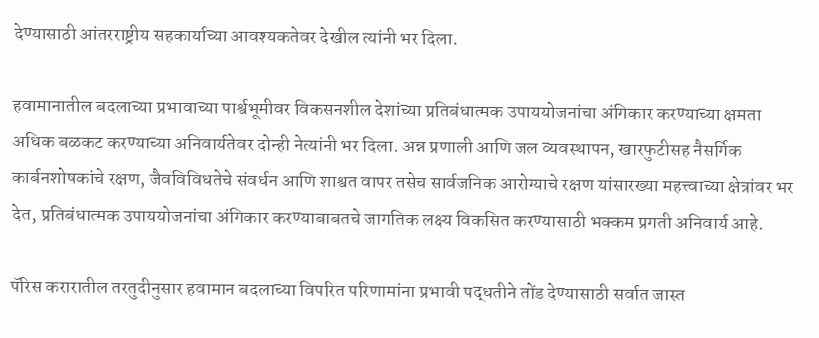देण्यासाठी आंतरराष्ट्रीय सहकार्याच्या आवश्यकतेवर देखील त्यांनी भर दिला.

हवामानातील बदलाच्या प्रभावाच्या पार्श्वभूमीवर विकसनशील देशांच्या प्रतिबंधात्मक उपाययोजनांचा अंगिकार करण्याच्या क्षमता अधिक बळकट करण्याच्या अनिवार्यतेवर दोन्ही नेत्यांनी भर दिला. अन्न प्रणाली आणि जल व्यवस्थापन, खारफुटीसह नैसर्गिक कार्बनशोषकांचे रक्षण, जैवविविधतेचे संवर्धन आणि शाश्वत वापर तसेच सार्वजनिक आरोग्याचे रक्षण यांसारख्या महत्त्वाच्या क्षेत्रांवर भर देत, प्रतिबंधात्मक उपाययोजनांचा अंगिकार करण्याबाबतचे जागतिक लक्ष्य विकसित करण्यासाठी भक्कम प्रगती अनिवार्य आहे.

पॅरिस करारातील तरतुदीनुसार हवामान बदलाच्या विपरित परिणामांना प्रभावी पद्धतीने तोंड देण्यासाठी सर्वात जास्त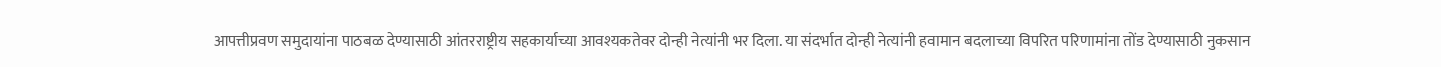आपत्तीप्रवण समुदायांना पाठबळ देण्यासाठी आंतरराष्ट्रीय सहकार्याच्या आवश्यकतेवर दोन्ही नेत्यांनी भर दिला. या संदर्भात दोन्ही नेत्यांनी हवामान बदलाच्या विपरित परिणामांना तोंड देण्यासाठी नुकसान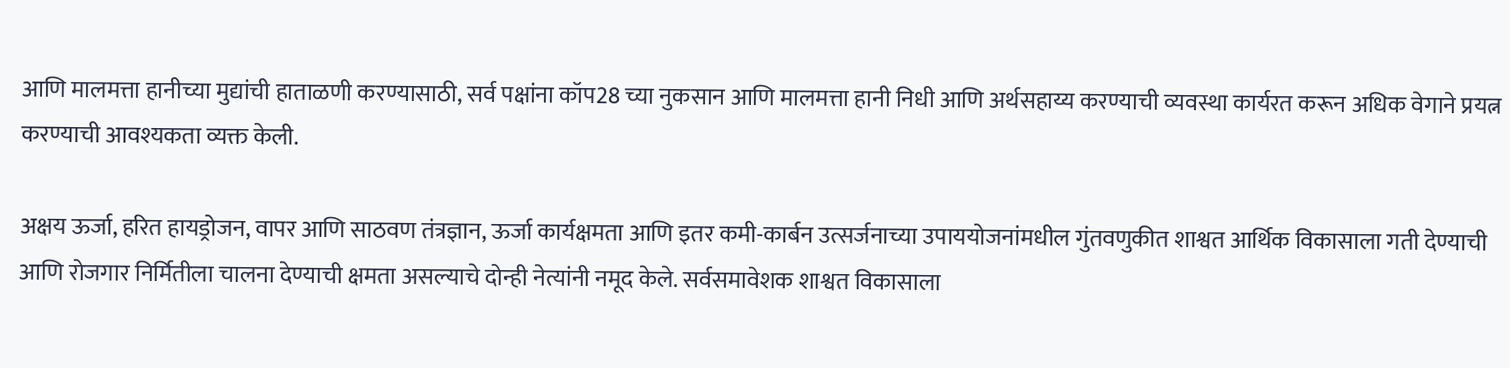आणि मालमत्ता हानीच्या मुद्यांची हाताळणी करण्यासाठी, सर्व पक्षांना कॉप28 च्या नुकसान आणि मालमत्ता हानी निधी आणि अर्थसहाय्य करण्याची व्यवस्था कार्यरत करून अधिक वेगाने प्रयत्न करण्याची आवश्यकता व्यक्त केली.

अक्षय ऊर्जा, हरित हायड्रोजन, वापर आणि साठवण तंत्रज्ञान, ऊर्जा कार्यक्षमता आणि इतर कमी-कार्बन उत्सर्जनाच्या उपाययोजनांमधील गुंतवणुकीत शाश्वत आर्थिक विकासाला गती देण्याची आणि रोजगार निर्मितीला चालना देण्याची क्षमता असल्याचे दोन्ही नेत्यांनी नमूद केले. सर्वसमावेशक शाश्वत विकासाला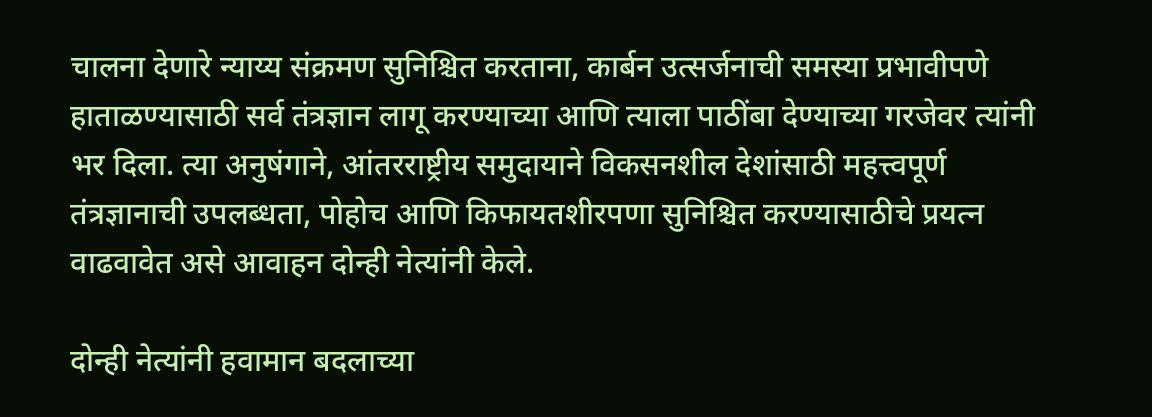चालना देणारे न्याय्य संक्रमण सुनिश्चित करताना, कार्बन उत्सर्जनाची समस्या प्रभावीपणे हाताळण्यासाठी सर्व तंत्रज्ञान लागू करण्याच्या आणि त्याला पाठींबा देण्याच्या गरजेवर त्यांनी भर दिला. त्या अनुषंगाने, आंतरराष्ट्रीय समुदायाने विकसनशील देशांसाठी महत्त्वपूर्ण तंत्रज्ञानाची उपलब्धता, पोहोच आणि किफायतशीरपणा सुनिश्चित करण्यासाठीचे प्रयत्न वाढवावेत असे आवाहन दोन्ही नेत्यांनी केले.

दोन्ही नेत्यांनी हवामान बदलाच्या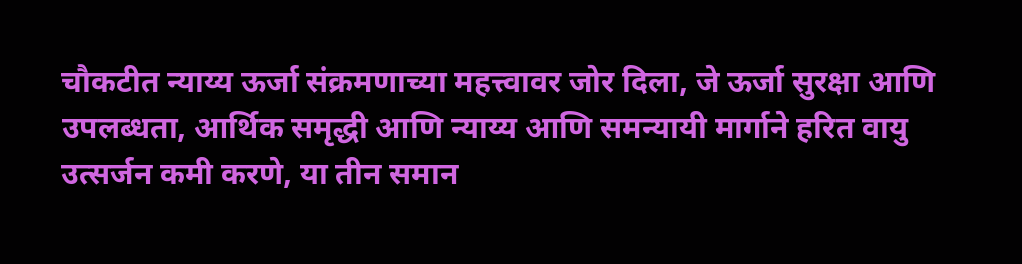चौकटीत न्याय्य ऊर्जा संक्रमणाच्या महत्त्वावर जोर दिला, जे ऊर्जा सुरक्षा आणि उपलब्धता, आर्थिक समृद्धी आणि न्याय्य आणि समन्यायी मार्गाने हरित वायु उत्सर्जन कमी करणे, या तीन समान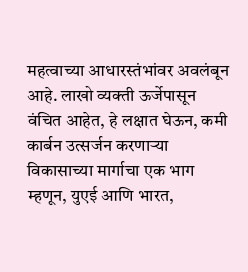महत्वाच्या आधारस्तंभांवर अवलंबून आहे. लाखो व्यक्ती ऊर्जेपासून वंचित आहेत, हे लक्षात घेऊन, कमी कार्बन उत्सर्जन करणाऱ्या विकासाच्या मार्गाचा एक भाग म्हणून, युएई आणि भारत,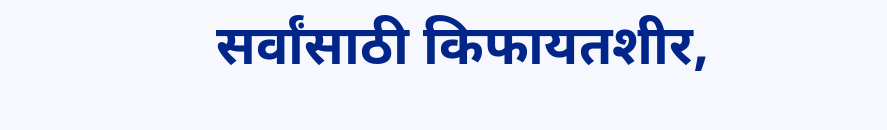सर्वांसाठी किफायतशीर,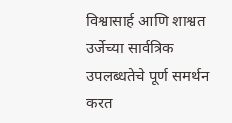विश्वासार्ह आणि शाश्वत उर्जेच्या सार्वत्रिक उपलब्धतेचे पूर्ण समर्थन करत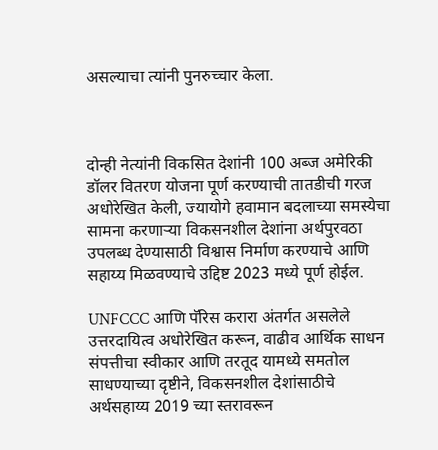असल्याचा त्यांनी पुनरुच्चार केला.



दोन्ही नेत्यांनी विकसित देशांनी 100 अब्ज अमेरिकी डॉलर वितरण योजना पूर्ण करण्याची तातडीची गरज अधोरेखित केली, ज्यायोगे हवामान बदलाच्या समस्येचा सामना करणाऱ्या विकसनशील देशांना अर्थपुरवठा उपलब्ध देण्यासाठी विश्वास निर्माण करण्याचे आणि सहाय्य मिळवण्याचे उद्दिष्ट 2023 मध्ये पूर्ण होईल.

UNFCCC आणि पॅरिस करारा अंतर्गत असलेले उत्तरदायित्व अधोरेखित करून, वाढीव आर्थिक साधन संपत्तीचा स्वीकार आणि तरतूद यामध्ये समतोल साधण्याच्या दृष्टीने, विकसनशील देशांसाठीचे अर्थसहाय्य 2019 च्या स्तरावरून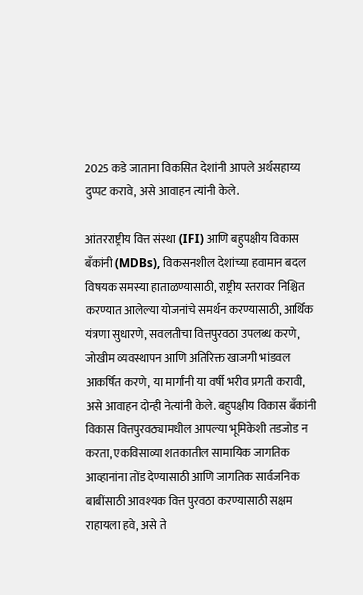2025 कडे जाताना विकसित देशांनी आपले अर्थसहाय्य दुप्पट करावे, असे आवाहन त्यांनी केले.

आंतरराष्ट्रीय वित्त संस्था (IFI) आणि बहुपक्षीय विकास बँकांनी (MDBs), विकसनशील देशांच्या हवामान बदल विषयक समस्या हाताळण्यासाठी, राष्ट्रीय स्तरावर निश्चित करण्यात आलेल्या योजनांचे समर्थन करण्यासाठी, आर्थिक यंत्रणा सुधारणे, सवलतीचा वित्तपुरवठा उपलब्ध करणे, जोखीम व्यवस्थापन आणि अतिरिक्त खाजगी भांडवल आकर्षित करणे, या मार्गांनी या वर्षी भरीव प्रगती करावी, असे आवाहन दोन्ही नेत्यांनी केले. बहुपक्षीय विकास बँकांनी विकास वित्तपुरवठ्यामधील आपल्या भूमिकेशी तडजोड न करता, एकविसाव्या शतकातील सामायिक जागतिक आव्हानांना तोंड देण्यासाठी आणि जागतिक सार्वजनिक बाबींसाठी आवश्यक वित्त पुरवठा करण्यासाठी सक्षम राहायला हवे, असे ते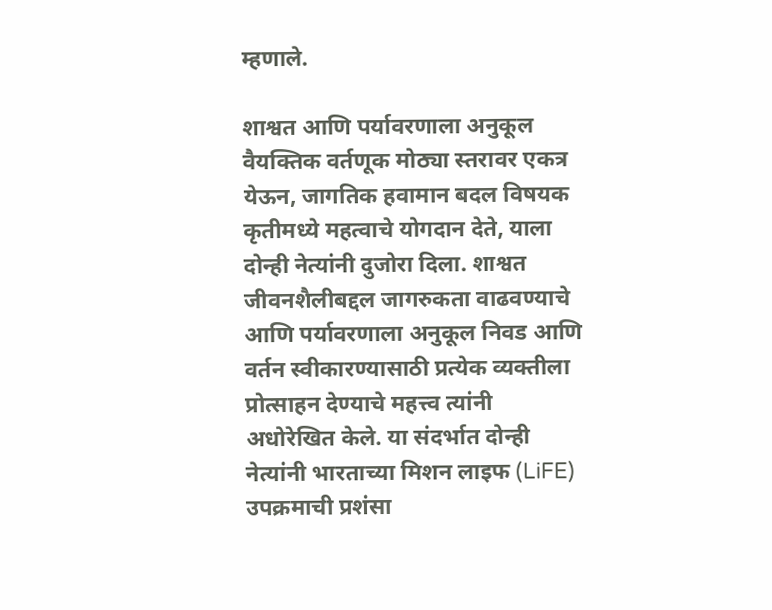म्हणाले.

शाश्वत आणि पर्यावरणाला अनुकूल वैयक्तिक वर्तणूक मोठ्या स्तरावर एकत्र येऊन, जागतिक हवामान बदल विषयक कृतीमध्ये महत्वाचे योगदान देते, याला दोन्ही नेत्यांनी दुजोरा दिला. शाश्वत जीवनशैलीबद्दल जागरुकता वाढवण्याचे आणि पर्यावरणाला अनुकूल निवड आणि वर्तन स्वीकारण्यासाठी प्रत्येक व्यक्तीला प्रोत्साहन देण्याचे महत्त्व त्यांनी अधोरेखित केले. या संदर्भात दोन्ही नेत्यांनी भारताच्या मिशन लाइफ (LiFE) उपक्रमाची प्रशंसा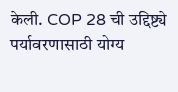केली. COP 28 ची उद्दिष्ट्ये पर्यावरणासाठी योग्य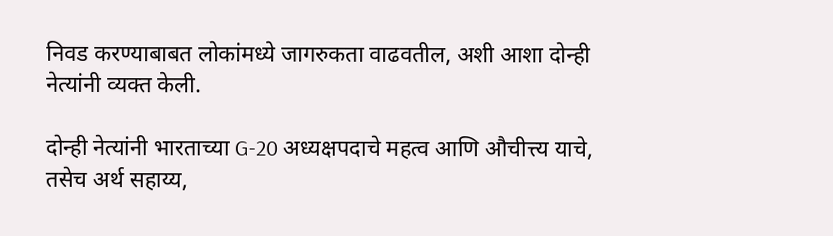निवड करण्याबाबत लोकांमध्ये जागरुकता वाढवतील, अशी आशा दोन्ही नेत्यांनी व्यक्त केली.

दोन्ही नेत्यांनी भारताच्या G-20 अध्यक्षपदाचे महत्व आणि औचीत्त्य याचे, तसेच अर्थ सहाय्य,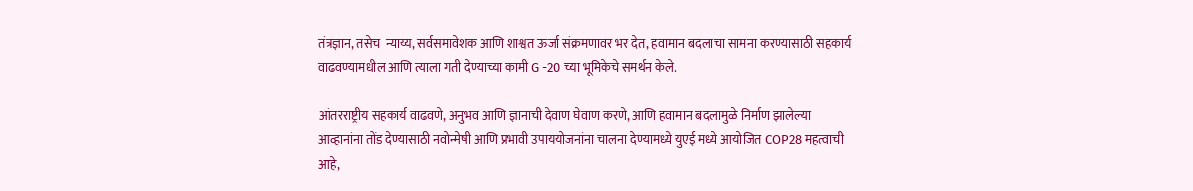तंत्रज्ञान, तसेच  न्याय्य, सर्वसमावेशक आणि शाश्वत ऊर्जा संक्रमणावर भर देत, हवामान बदलाचा सामना करण्यासाठी सहकार्य वाढवण्यामधील आणि त्याला गती देण्याच्या कामी G -20 च्या भूमिकेचे समर्थन केले.

आंतरराष्ट्रीय सहकार्य वाढवणे, अनुभव आणि ज्ञानाची देवाण घेवाण करणे, आणि हवामान बदलामुळे निर्माण झालेल्या आव्हानांना तोंड देण्यासाठी नवोन्मेषी आणि प्रभावी उपाययोजनांना चालना देण्यामध्ये युएई मध्ये आयोजित COP28 महत्वाची आहे,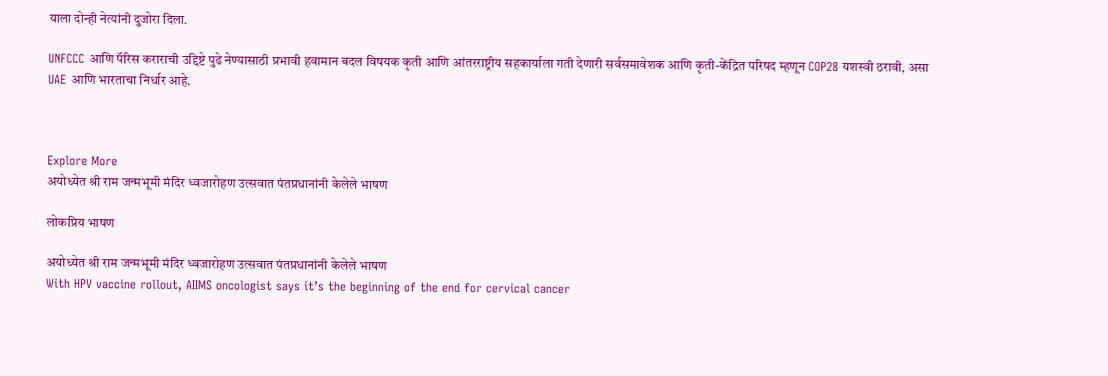याला दोन्ही नेत्यांनी दुजोरा दिला.

UNFCCC आणि पॅरिस कराराची उद्दिष्टे पुढे नेण्यासाठी प्रभावी हवामान बदल विषयक कृती आणि आंतरराष्ट्रीय सहकार्याला गती देणारी सर्वसमावेशक आणि कृती-केंद्रित परिषद म्हणून COP28 यशस्वी ठरावी, असा UAE आणि भारताचा निर्धार आहे.



Explore More
अयोध्येत श्री राम जन्मभूमी मंदिर ध्वजारोहण उत्सवात पंतप्रधानांनी केलेले भाषण

लोकप्रिय भाषण

अयोध्येत श्री राम जन्मभूमी मंदिर ध्वजारोहण उत्सवात पंतप्रधानांनी केलेले भाषण
With HPV vaccine rollout, AIIMS oncologist says it’s the beginning of the end for cervical cancer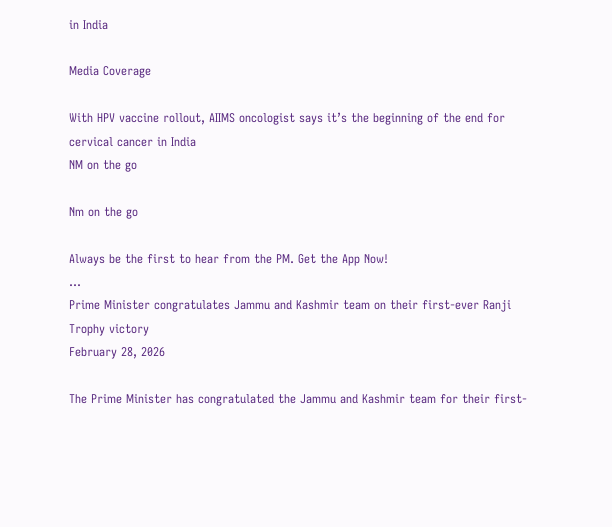in India

Media Coverage

With HPV vaccine rollout, AIIMS oncologist says it’s the beginning of the end for cervical cancer in India
NM on the go

Nm on the go

Always be the first to hear from the PM. Get the App Now!
...
Prime Minister congratulates Jammu and Kashmir team on their first-ever Ranji Trophy victory
February 28, 2026

The Prime Minister has congratulated the Jammu and Kashmir team for their first-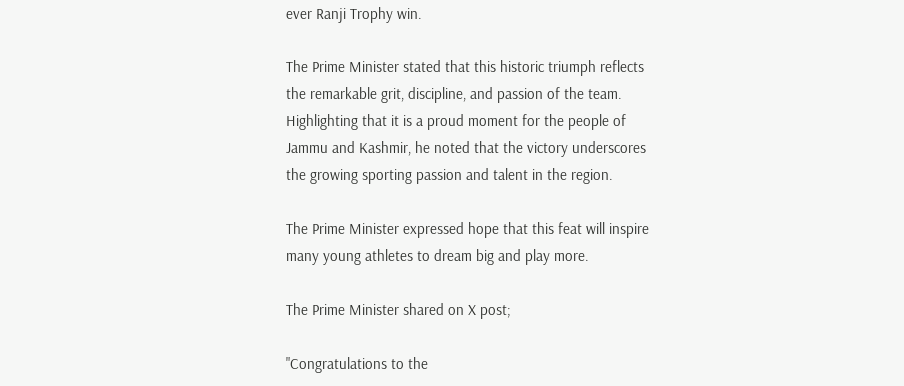ever Ranji Trophy win.

The Prime Minister stated that this historic triumph reflects the remarkable grit, discipline, and passion of the team. Highlighting that it is a proud moment for the people of Jammu and Kashmir, he noted that the victory underscores the growing sporting passion and talent in the region.

The Prime Minister expressed hope that this feat will inspire many young athletes to dream big and play more.

The Prime Minister shared on X post;

"Congratulations to the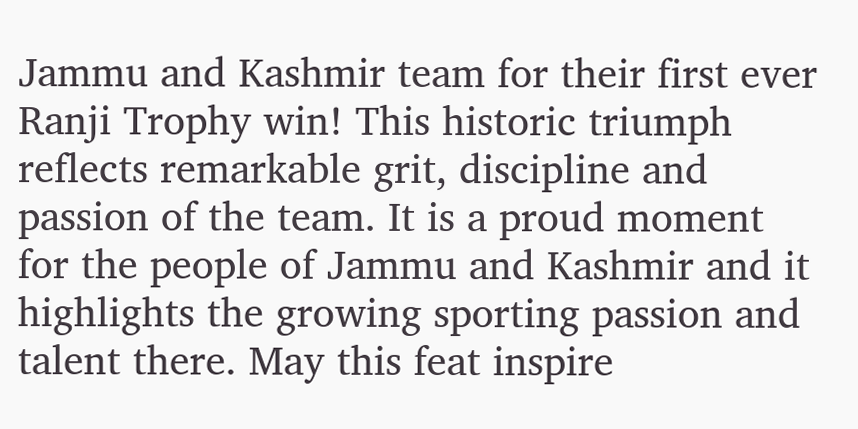Jammu and Kashmir team for their first ever Ranji Trophy win! This historic triumph reflects remarkable grit, discipline and passion of the team. It is a proud moment for the people of Jammu and Kashmir and it highlights the growing sporting passion and talent there. May this feat inspire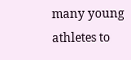many young athletes to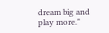dream big and play more."